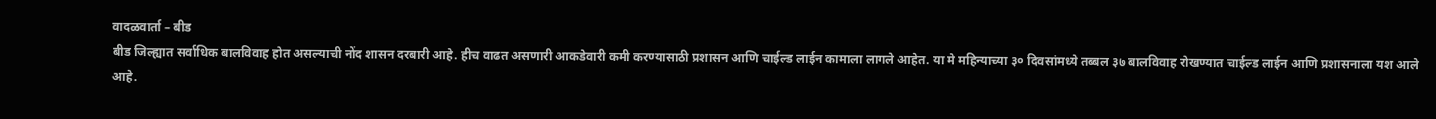वादळवार्ता – बीड
बीड जिल्ह्यात सर्वाधिक बालविवाह होत असल्याची नोंद शासन दरबारी आहे. हीच वाढत असणारी आकडेवारी कमी करण्यासाठी प्रशासन आणि चाईल्ड लाईन कामाला लागले आहेत. या मे महिन्याच्या ३० दिवसांमध्ये तब्बल ३७ बालविवाह रोखण्यात चाईल्ड लाईन आणि प्रशासनाला यश आले आहे.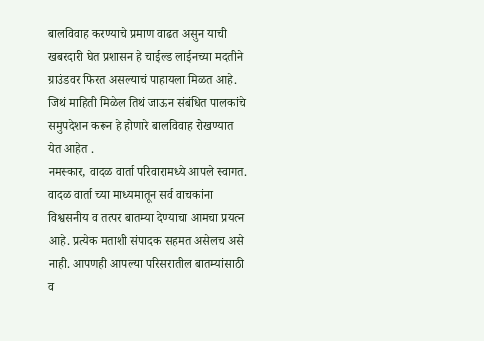बालविवाह करण्याचे प्रमाण वाढत असुन याची खबरदारी घेत प्रशासन हे चाईल्ड लाईनच्या मदतीने ग्राउंडवर फिरत असल्याचं पाहायला मिळत आहे. जिथं माहिती मिळेल तिथं जाऊन संबंधित पालकांचे समुपदेशन करून हे होणारे बालविवाह रोखण्यात येत आहेत .
नमस्कार, वादळ वार्ता परिवारामध्ये आपले स्वागत. वादळ वार्ता च्या माध्यमातून सर्व वाचकांना विश्वसनीय व तत्पर बातम्या देण्याचा आमचा प्रयत्न आहे. प्रत्येक मताशी संपादक सहमत असेलच असे नाही. आपणही आपल्या परिसरातील बातम्यांसाठी व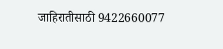जाहिरातीसाठी 9422660077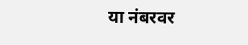या नंबरवर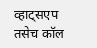व्हाट्सएप तसेच कॉल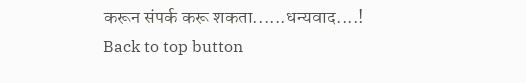करून संपर्क करू शकता......धन्यवाद....!
Back to top button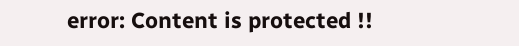error: Content is protected !!